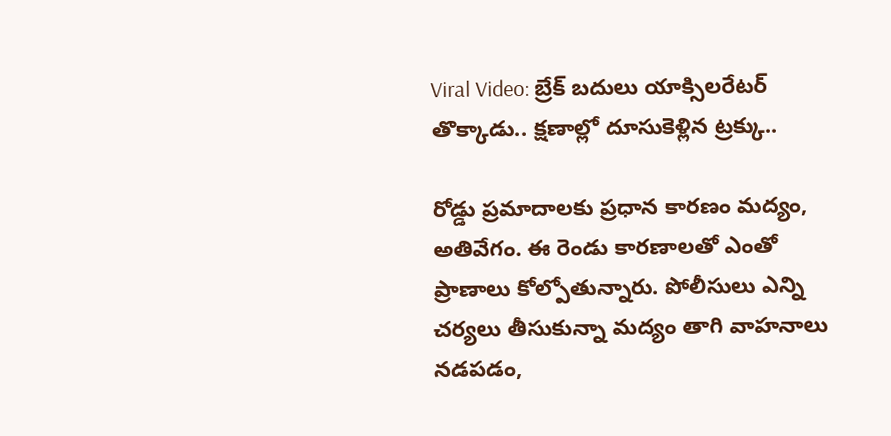Viral Video: బ్రేక్‌ బదులు యాక్సిలరేటర్ తొక్కాడు.. క్షణాల్లో దూసుకెళ్లిన ట్రక్కు..

రోడ్డు ప్రమాదాలకు ప్రధాన కారణం మద్యం, అతివేగం. ఈ రెండు కారణాలతో ఎంతో ప్రాణాలు కోల్పోతున్నారు. పోలీసులు ఎన్ని చర్యలు తీసుకున్నా మద్యం తాగి వాహనాలు నడపడం,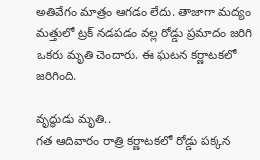అతివేగం మాత్రం ఆగడం లేదు. తాజాగా మద్యం మత్తులో ట్రక్ నడపడం వల్ల రోడ్డు ప్రమాదం జరిగి ఒకరు మృతి చెందారు. ఈ ఘటన కర్ణాటకలో జరిగింది.

వృద్ధుడు మృతి..
గత ఆదివారం రాత్రి కర్ణాటకలో రోడ్డు పక్కన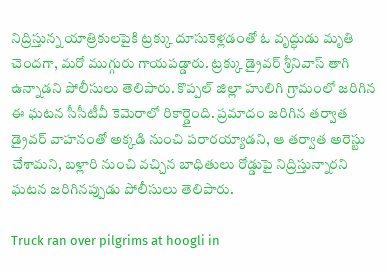నిద్రిస్తున్న యాత్రికులపైకి ట్రక్కు దూసుకెళ్లడంతో ఓ వృద్ధుడు మృతి చెందగా, మరో ముగ్గురు గాయపడ్డారు. ట్రక్కు డ్రైవర్ శ్రీనివాస్ తాగి ఉన్నాడని పోలీసులు తెలిపారు. కొప్పల్ జిల్లా హులిగి గ్రామంలో జరిగిన ఈ ఘటన సీసీటీవీ కెమెరాలో రికార్డైంది. ప్రమాదం జరిగిన తర్వాత డ్రైవర్ వాహనంతో అక్కడి నుంచి పరారయ్యాడని, ఆ తర్వాత అరెస్టు చేశామని, బళ్లారి నుంచి వచ్చిన బాధితులు రోడ్డుపై నిద్రిస్తున్నారని ఘటన జరిగినప్పుడు పోలీసులు తెలిపారు.

Truck ran over pilgrims at hoogli in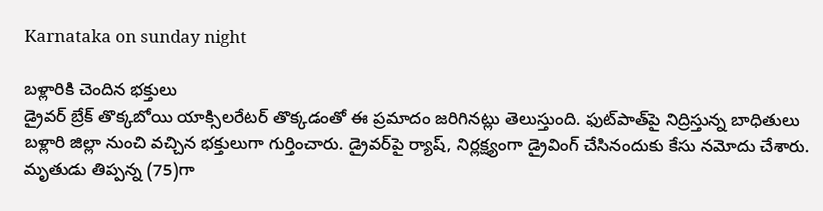Karnataka on sunday night

బళ్లారికి చెందిన భక్తులు
డ్రైవర్ బ్రేక్ తొక్కబోయి యాక్సిలరేటర్ తొక్కడంతో ఈ ప్రమాదం జరిగినట్లు తెలుస్తుంది. ఫుట్‌పాత్‌పై నిద్రిస్తున్న బాధితులు బళ్లారి జిల్లా నుంచి వచ్చిన భక్తులుగా గుర్తించారు. డ్రైవర్‌పై ర్యాష్, నిర్లక్ష్యంగా డ్రైవింగ్ చేసినందుకు కేసు నమోదు చేశారు. మృతుడు తిప్పన్న (75)గా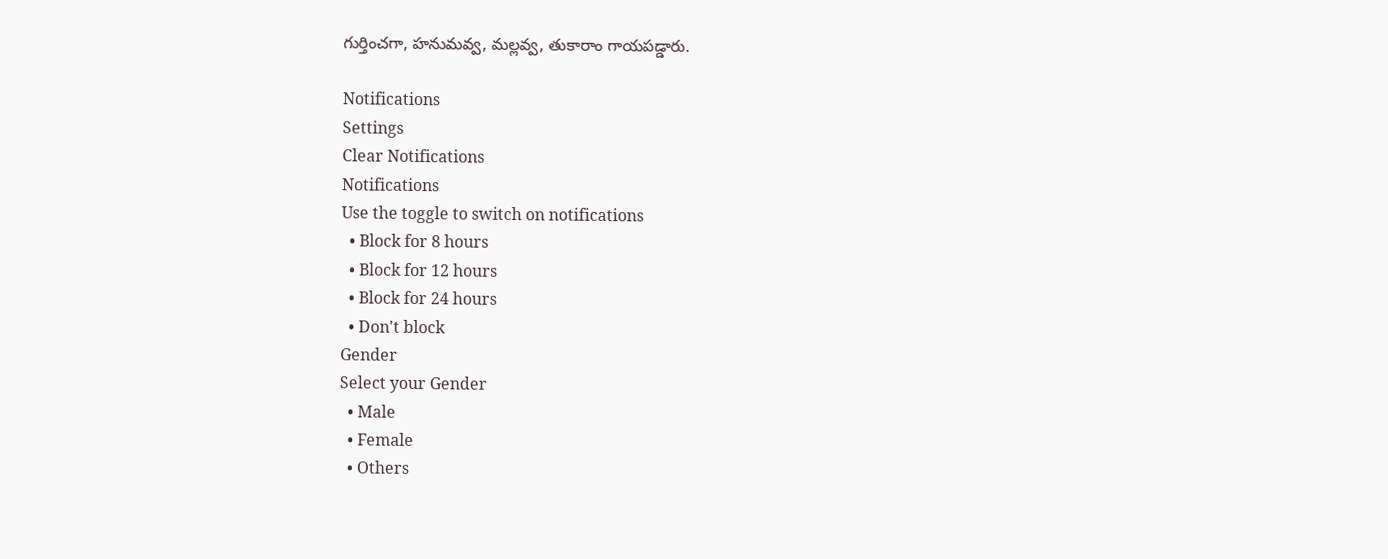గుర్తించగా, హనుమవ్వ, మల్లవ్వ, తుకారాం గాయపడ్డారు.

Notifications
Settings
Clear Notifications
Notifications
Use the toggle to switch on notifications
  • Block for 8 hours
  • Block for 12 hours
  • Block for 24 hours
  • Don't block
Gender
Select your Gender
  • Male
  • Female
  • Others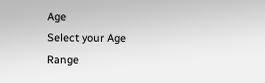Age
Select your Age Range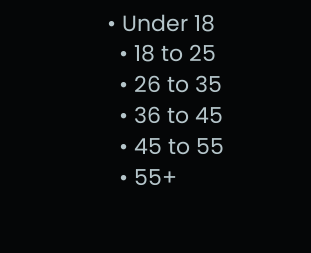• Under 18
  • 18 to 25
  • 26 to 35
  • 36 to 45
  • 45 to 55
  • 55+